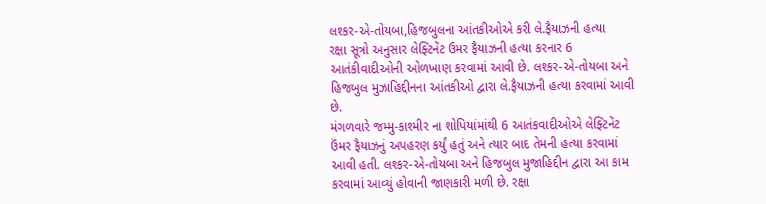લશ્કર-એ-તોયબા,હિજબુલના આંતકીઓએ કરી લે.ફૈયાઝની હત્યા
રક્ષા સૂત્રો અનુસાર લેફ્ટિનેંટ ઉમર ફૈયાઝની હત્યા કરનાર 6 આતંકીવાદીઓની ઓળખાણ કરવામાં આવી છે. લશ્કર-એ-તોયબા અને હિજબુલ મુઝાહિદ્દીનના આંતકીઓ દ્વારા લે.ફૈયાઝની હત્યા કરવામાં આવી છે.
મંગળવારે જમ્મુ-કાશ્મીર ના શોપિયાંમાંથી 6 આતંકવાદીઓએ લેફ્ટિનેંટ ઉંમર ફૈયાઝનું અપહરણ કર્યું હતું અને ત્યાર બાદ તેમની હત્યા કરવામાં આવી હતી. લશ્કર-એ-તોયબા અને હિજબુલ મુજાહિદ્દીન દ્વારા આ કામ કરવામાં આવ્યું હોવાની જાણકારી મળી છે. રક્ષા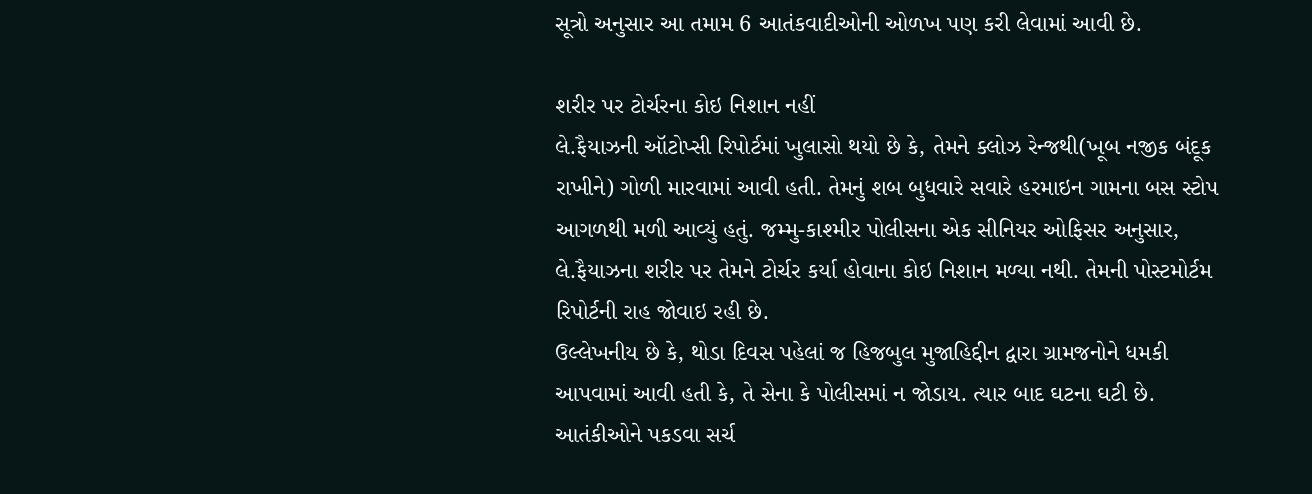સૂત્રો અનુસાર આ તમામ 6 આતંકવાદીઓની ઓળખ પણ કરી લેવામાં આવી છે.

શરીર પર ટોર્ચરના કોઇ નિશાન નહીં
લે.ફૈયાઝની ઑટોપ્સી રિપોર્ટમાં ખુલાસો થયો છે કે, તેમને ક્લોઝ રેન્જથી(ખૂબ નજીક બંદૂક રાખીને) ગોળી મારવામાં આવી હતી. તેમનું શબ બુધવારે સવારે હરમાઇન ગામના બસ સ્ટોપ આગળથી મળી આવ્યું હતું. જમ્મુ-કાશ્મીર પોલીસના એક સીનિયર ઓફિસર અનુસાર, લે.ફૈયાઝના શરીર પર તેમને ટોર્ચર કર્યા હોવાના કોઇ નિશાન મળ્યા નથી. તેમની પોસ્ટમોર્ટમ રિપોર્ટની રાહ જોવાઇ રહી છે.
ઉલ્લેખનીય છે કે, થોડા દિવસ પહેલાં જ હિજબુલ મુજાહિદ્દીન દ્વારા ગ્રામજનોને ધમકી આપવામાં આવી હતી કે, તે સેના કે પોલીસમાં ન જોડાય. ત્યાર બાદ ઘટના ઘટી છે.
આતંકીઓને પકડવા સર્ચ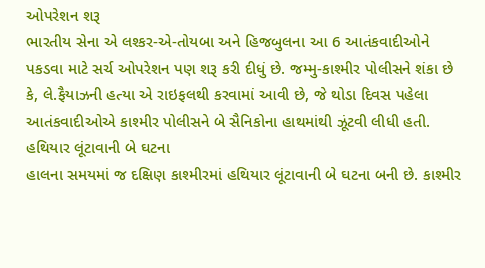ઓપરેશન શરૂ
ભારતીય સેના એ લશ્કર-એ-તોયબા અને હિજબુલના આ 6 આતંકવાદીઓને પકડવા માટે સર્ચ ઓપરેશન પણ શરૂ કરી દીધું છે. જમ્મુ-કાશ્મીર પોલીસને શંકા છે કે, લે.ફૈયાઝની હત્યા એ રાઇફલથી કરવામાં આવી છે, જે થોડા દિવસ પહેલા આતંકવાદીઓએ કાશ્મીર પોલીસને બે સૈનિકોના હાથમાંથી ઝૂંટવી લીધી હતી.
હથિયાર લૂંટાવાની બે ઘટના
હાલના સમયમાં જ દક્ષિણ કાશ્મીરમાં હથિયાર લૂંટાવાની બે ઘટના બની છે. કાશ્મીર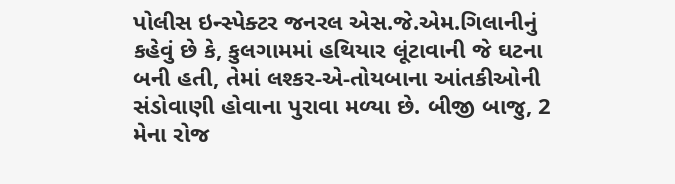પોલીસ ઇન્સ્પેક્ટર જનરલ એસ.જે.એમ.ગિલાનીનું કહેવું છે કે, કુલગામમાં હથિયાર લૂંટાવાની જે ઘટના બની હતી, તેમાં લશ્કર-એ-તોયબાના આંતકીઓની સંડોવાણી હોવાના પુરાવા મળ્યા છે. બીજી બાજુ, 2 મેના રોજ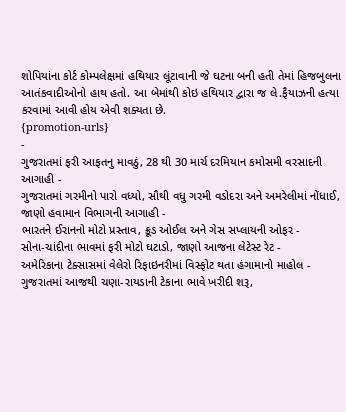શોપિયાંના કોર્ટ કોમ્પલેક્ષમાં હથિયાર લૂંટાવાની જે ઘટના બની હતી તેમાં હિજબુલના આતંકવાદીઓનો હાથ હતો. આ બેમાંથી કોઇ હથિયાર દ્વારા જ લે.ફૈયાઝની હત્યા કરવામાં આવી હોય એવી શક્યતા છે.
{promotion-urls}
-
ગુજરાતમાં ફરી આફતનુ માવઠું, 28 થી 30 માર્ચ દરમિયાન કમોસમી વરસાદની આગાહી -
ગુજરાતમાં ગરમીનો પારો વધ્યો, સૌથી વધુ ગરમી વડોદરા અને અમરેલીમાં નોંધાઈ, જાણો હવામાન વિભાગની આગાહી -
ભારતને ઈરાનનો મોટો પ્રસ્તાવ, ક્રૂડ ઓઈલ અને ગેસ સપ્લાયની ઓફર -
સોના-ચાંદીના ભાવમાં ફરી મોટો ઘટાડો, જાણો આજના લેટેસ્ટ રેટ -
અમેરિકાના ટેક્સાસમાં વેલેરો રિફાઇનરીમાં વિસ્ફોટ થતા હંગામાનો માહોલ -
ગુજરાતમાં આજથી ચણા-રાયડાની ટેકાના ભાવે ખરીદી શરૂ,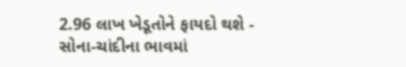2.96 લાખ ખેડૂતોને ફાયદો થશે -
સોના-ચાંદીના ભાવમાં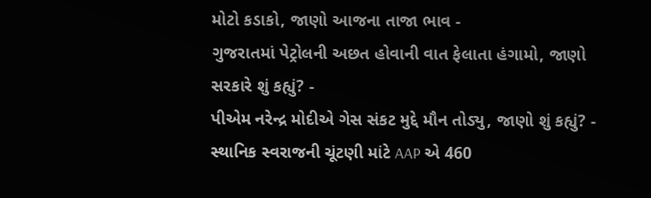મોટો કડાકો, જાણો આજના તાજા ભાવ -
ગુજરાતમાં પેટ્રોલની અછત હોવાની વાત ફેલાતા હંગામો, જાણો સરકારે શું કહ્યું? -
પીએમ નરેન્દ્ર મોદીએ ગેસ સંકટ મુદ્દે મૌન તોડ્યુ, જાણો શું કહ્યું? -
સ્થાનિક સ્વરાજની ચૂંટણી માંટે AAP એ 460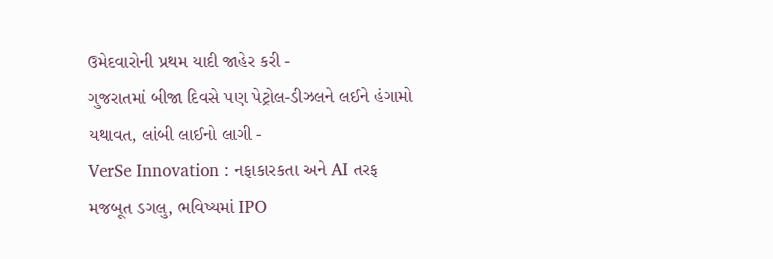ઉમેદવારોની પ્રથમ યાદી જાહેર કરી -
ગુજરાતમાં બીજા દિવસે પણ પેટ્રોલ-ડીઝલને લઈને હંગામો યથાવત, લાંબી લાઈનો લાગી -
VerSe Innovation : નફાકારકતા અને AI તરફ મજબૂત ડગલુ, ભવિષ્યમાં IPO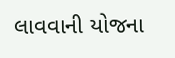લાવવાની યોજના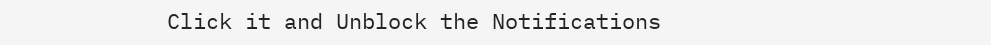Click it and Unblock the Notifications